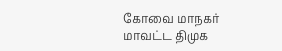கோவை மாநகர் மாவட்ட திமுக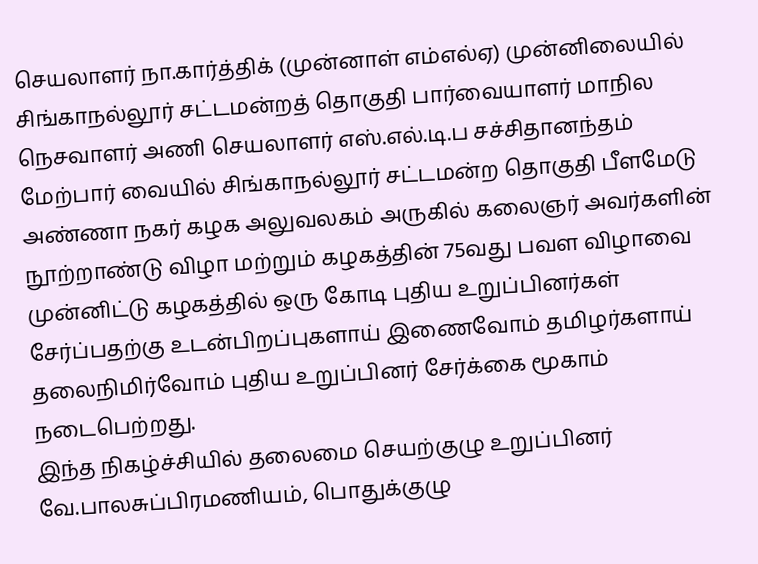செயலாளர் நா.கார்த்திக் (முன்னாள் எம்எல்ஏ) முன்னிலையில் சிங்காநல்லூர் சட்டமன்றத் தொகுதி பார்வையாளர் மாநில நெசவாளர் அணி செயலாளர் எஸ்.எல்.டி.ப சச்சிதானந்தம் மேற்பார் வையில் சிங்காநல்லூர் சட்டமன்ற தொகுதி பீளமேடு அண்ணா நகர் கழக அலுவலகம் அருகில் கலைஞர் அவர்களின் நூற்றாண்டு விழா மற்றும் கழகத்தின் 75வது பவள விழாவை முன்னிட்டு கழகத்தில் ஒரு கோடி புதிய உறுப்பினர்கள் சேர்ப்பதற்கு உடன்பிறப்புகளாய் இணைவோம் தமிழர்களாய் தலைநிமிர்வோம் புதிய உறுப்பினர் சேர்க்கை மூகாம் நடைபெற்றது.
இந்த நிகழ்ச்சியில் தலைமை செயற்குழு உறுப்பினர் வே.பாலசுப்பிரமணியம், பொதுக்குழு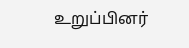உறுப்பினர்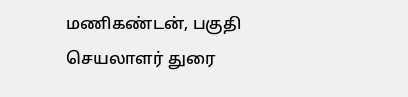மணிகண்டன், பகுதி செயலாளர் துரை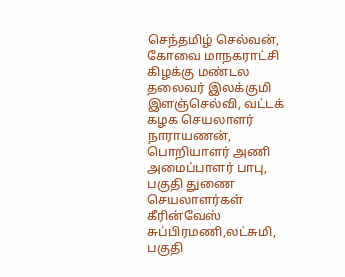செந்தமிழ் செல்வன், கோவை மாநகராட்சி கிழக்கு மண்டல தலைவர் இலக்குமி இளஞ்செல்வி, வட்டக் கழக செயலாளர் நாராயணன், பொறியாளர் அணி அமைப்பாளர் பாபு, பகுதி துணை செயலாளர்கள் கீரின்வேஸ் சுப்பிரமணி,லட்சுமி, பகுதி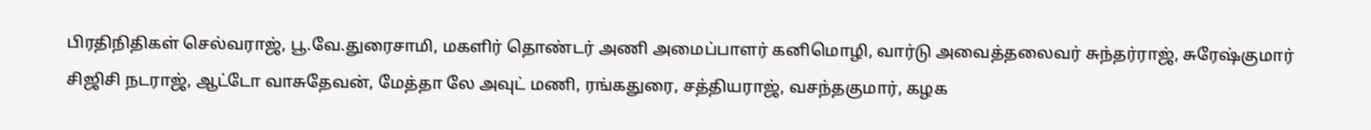பிரதிநிதிகள் செல்வராஜ், பூ.வே.துரைசாமி, மகளிர் தொண்டர் அணி அமைப்பாளர் கனிமொழி, வார்டு அவைத்தலைவர் சுந்தர்ராஜ், சுரேஷ்குமார் சிஜிசி நடராஜ், ஆட்டோ வாசுதேவன், மேத்தா லே அவுட் மணி, ரங்கதுரை, சத்தியராஜ், வசந்தகுமார், கழக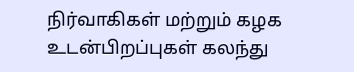நிர்வாகிகள் மற்றும் கழக உடன்பிறப்புகள் கலந்து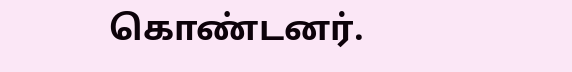கொண்டனர்.